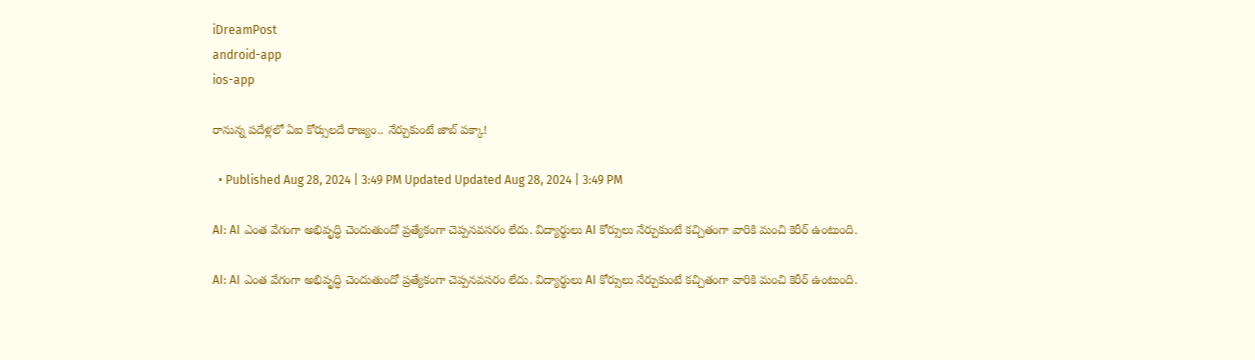iDreamPost
android-app
ios-app

రానున్న పదేళ్లలో ఏఐ కోర్సులదే రాజ్యం.. నేర్చుకుంటే జాబ్‌ పక్కా!

  • Published Aug 28, 2024 | 3:49 PM Updated Updated Aug 28, 2024 | 3:49 PM

AI: AI ఎంత వేగంగా అభివృద్ధి చెందుతుందో ప్రత్యేకంగా చెప్పనవసరం లేదు. విద్యార్థులు AI కోర్సులు నేర్చుకుంటే కచ్చితంగా వారికి మంచి కెరీర్ ఉంటుంది.

AI: AI ఎంత వేగంగా అభివృద్ధి చెందుతుందో ప్రత్యేకంగా చెప్పనవసరం లేదు. విద్యార్థులు AI కోర్సులు నేర్చుకుంటే కచ్చితంగా వారికి మంచి కెరీర్ ఉంటుంది.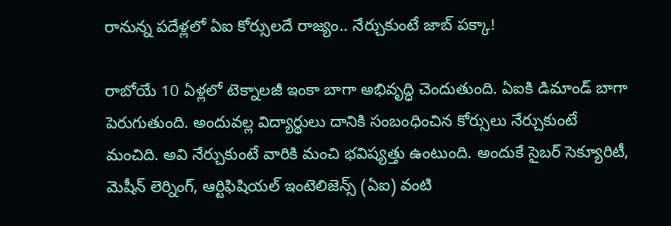రానున్న పదేళ్లలో ఏఐ కోర్సులదే రాజ్యం.. నేర్చుకుంటే జాబ్‌ పక్కా!

రాబోయే 10 ఏళ్లలో టెక్నాలజీ ఇంకా బాగా అభివృద్ధి చెందుతుంది. ఏఐకి డిమాండ్ బాగా పెరుగుతుంది. అందువల్ల విద్యార్థులు దానికి సంబంధించిన కోర్సులు నేర్చుకుంటే మంచిది. అవి నేర్చుకుంటే వారికి మంచి భవిష్యత్తు ఉంటుంది. అందుకే సైబర్‌ సెక్యూరిటీ, మెషీన్‌ లెర్నింగ్, ఆర్టిఫిషియల్‌ ఇంటెలిజెన్స్‌ (ఏఐ) వంటి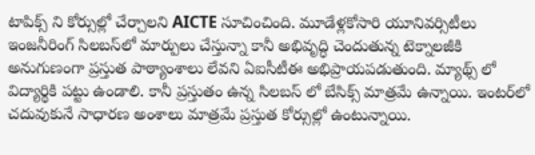టాపిక్స్ ని కోర్సుల్లో చేర్చాలని AICTE సూచించింది. మూడేళ్లకోసారి యూనివర్సిటీలు ఇంజనీరింగ్‌ సిలబస్‌లో మార్పులు చేస్తున్నా కానీ అభివృద్ధి చెందుతున్న టెక్నాలజీకి అనుగుణంగా ప్రస్తుత పాఠ్యాంశాలు లేవని ఏఐసీటీఈ అభిప్రాయపడుతుంది. మ్యాథ్స్ లో విద్యార్థికి పట్టు ఉండాలి. కానీ ప్రస్తుతం ఉన్న సిలబస్ లో బేసిక్స్ మాత్రమే ఉన్నాయి. ఇంటర్‌లో చదువుకునే సాధారణ అంశాలు మాత్రమే ప్రస్తుత కోర్సుల్లో ఉంటున్నాయి.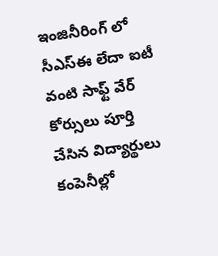ఇంజినీరింగ్ లో సీఎస్‌ఈ లేదా ఐటీ వంటి సాఫ్ట్ వేర్ కోర్సులు పూర్తి చేసిన విద్యార్థులు కంపెనీల్లో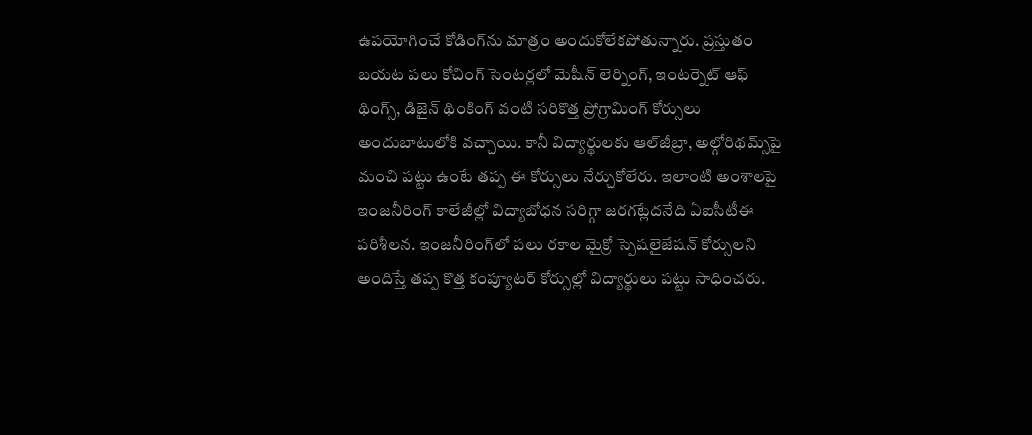ఉపయోగించే కోడింగ్‌ను మాత్రం అందుకోలేకపోతున్నారు. ప్రస్తుతం బయట పలు కోచింగ్ సెంటర్లలో మెషీన్‌ లెర్నింగ్, ఇంటర్నెట్‌ ఆఫ్‌ థింగ్స్, డిజైన్‌ థింకింగ్‌ వంటి సరికొత్త ప్రోగ్రామింగ్‌ కోర్సులు అందుబాటులోకి వచ్చాయి. కానీ విద్యార్థులకు ఆల్‌జీబ్రా, అల్గోరిథమ్స్‌పై మంచి పట్టు ఉంటే తప్ప ఈ కోర్సులు నేర్చుకోలేరు. ఇలాంటి అంశాలపై ఇంజనీరింగ్‌ కాలేజీల్లో విద్యాబోధన సరిగ్గా జరగట్లేదనేది ఏఐసీటీఈ పరిశీలన. ఇంజనీరింగ్‌లో పలు రకాల మైక్రో స్పెషలైజేషన్‌ కోర్సులని అందిస్తే తప్ప కొత్త కంప్యూటర్‌ కోర్సుల్లో విద్యార్థులు పట్టు సాధించరు.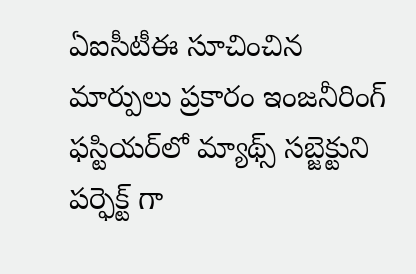ఏఐసీటీఈ సూచించిన మార్పులు ప్రకారం ఇంజనీరింగ్‌ ఫస్టియర్‌లో మ్యాథ్స్ సబ్జెక్టుని పర్ఫెక్ట్ గా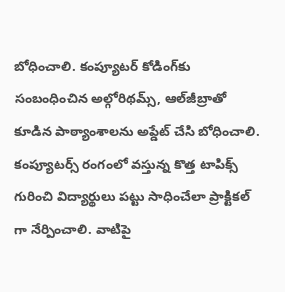బోధించాలి. కంప్యూటర్‌ కోడింగ్‌కు సంబంధించిన అల్గోరిథమ్స్, ఆల్‌జీబ్రాతో కూడిన పాఠ్యాంశాలను అప్డేట్ చేసి బోధించాలి. కంప్యూటర్స్‌ రంగంలో వస్తున్న కొత్త టాపిక్స్ గురించి విద్యార్థులు పట్టు సాధించేలా ప్రాక్టికల్‌ గా నేర్పించాలి. వాటిపై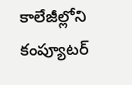కాలేజీల్లోని కంప్యూటర్‌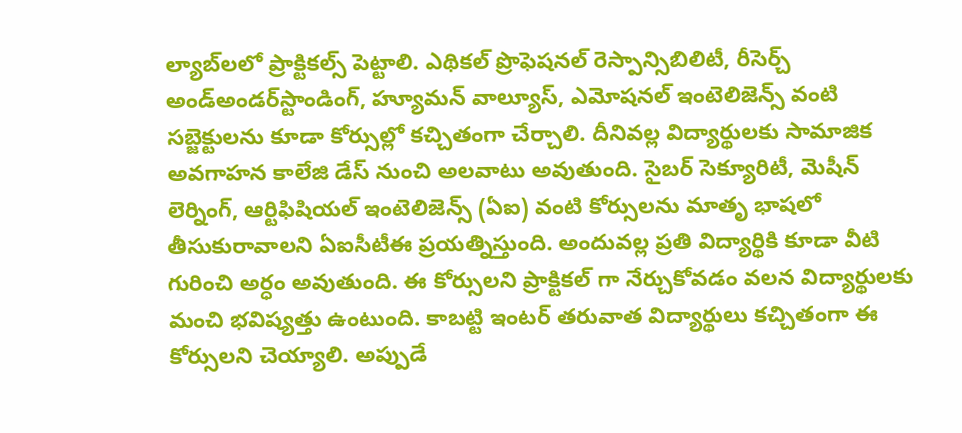ల్యాబ్‌లలో ప్రాక్టికల్స్‌ పెట్టాలి. ఎథికల్‌ ప్రొఫెషనల్‌ రెస్పాన్సిబిలిటీ, రీసెర్చ్‌ అండ్‌అండర్‌స్టాండింగ్, హ్యూమన్‌ వాల్యూస్, ఎమోషనల్‌ ఇంటెలిజెన్స్‌ వంటి సబ్జెక్టులను కూడా కోర్సుల్లో కచ్చితంగా చేర్చాలి. దీనివల్ల విద్యార్థులకు సామాజిక అవగాహన కాలేజి డేస్ నుంచి అలవాటు అవుతుంది. సైబర్‌ సెక్యూరిటీ, మెషీన్‌ లెర్నింగ్, ఆర్టిఫిషియల్‌ ఇంటెలిజెన్స్‌ (ఏఐ) వంటి కోర్సులను మాతృ భాషలో తీసుకురావాలని ఏఐసీటీఈ ప్రయత్నిస్తుంది. అందువల్ల ప్రతి విద్యార్థికి కూడా వీటి గురించి అర్ధం అవుతుంది. ఈ కోర్సులని ప్రాక్టికల్ గా నేర్చుకోవడం వలన విద్యార్థులకు మంచి భవిష్యత్తు ఉంటుంది. కాబట్టి ఇంటర్ తరువాత విద్యార్థులు కచ్చితంగా ఈ కోర్సులని చెయ్యాలి. అప్పుడే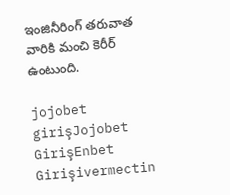ఇంజినీరింగ్ తరువాత వారికి మంచి కెరీర్ ఉంటుంది.

jojobet girişJojobet GirişEnbet Girişivermectin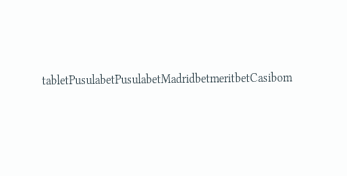tabletPusulabetPusulabetMadridbetmeritbetCasibom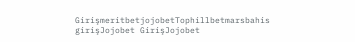GirişmeritbetjojobetTophillbetmarsbahis girişJojobet GirişJojobet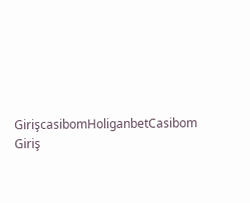GirişcasibomHoliganbetCasibom Giriş